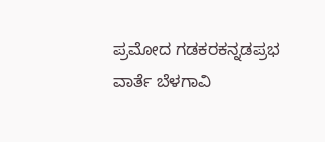ಪ್ರಮೋದ ಗಡಕರಕನ್ನಡಪ್ರಭ ವಾರ್ತೆ ಬೆಳಗಾವಿ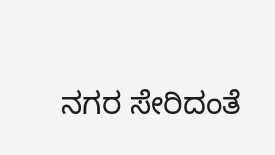ನಗರ ಸೇರಿದಂತೆ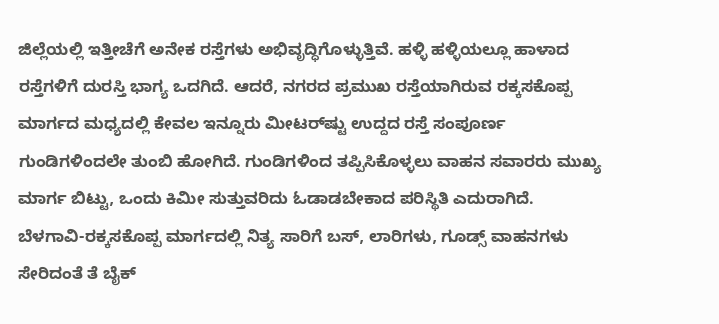ಜಿಲ್ಲೆಯಲ್ಲಿ ಇತ್ತೀಚೆಗೆ ಅನೇಕ ರಸ್ತೆಗಳು ಅಭಿವೃದ್ಧಿಗೊಳ್ಳುತ್ತಿವೆ. ಹಳ್ಳಿ ಹಳ್ಳಿಯಲ್ಲೂ ಹಾಳಾದ ರಸ್ತೆಗಳಿಗೆ ದುರಸ್ತಿ ಭಾಗ್ಯ ಒದಗಿದೆ. ಆದರೆ, ನಗರದ ಪ್ರಮುಖ ರಸ್ತೆಯಾಗಿರುವ ರಕ್ಕಸಕೊಪ್ಪ ಮಾರ್ಗದ ಮಧ್ಯದಲ್ಲಿ ಕೇವಲ ಇನ್ನೂರು ಮೀಟರ್‌ಷ್ಟು ಉದ್ದದ ರಸ್ತೆ ಸಂಪೂರ್ಣ ಗುಂಡಿಗಳಿಂದಲೇ ತುಂಬಿ ಹೋಗಿದೆ. ಗುಂಡಿಗಳಿಂದ ತಪ್ಪಿಸಿಕೊಳ್ಳಲು ವಾಹನ ಸವಾರರು ಮುಖ್ಯ ಮಾರ್ಗ ಬಿಟ್ಟು, ಒಂದು ಕಿಮೀ ಸುತ್ತುವರಿದು ಓಡಾಡಬೇಕಾದ ಪರಿಸ್ಥಿತಿ ಎದುರಾಗಿದೆ. ಬೆಳಗಾವಿ-ರಕ್ಕಸಕೊಪ್ಪ ಮಾರ್ಗದಲ್ಲಿ ನಿತ್ಯ ಸಾರಿಗೆ ಬಸ್‌, ಲಾರಿಗಳು, ಗೂಡ್ಸ್‌ ವಾಹನಗಳು ಸೇರಿದಂತೆ ತೆ ಬೈಕ್‌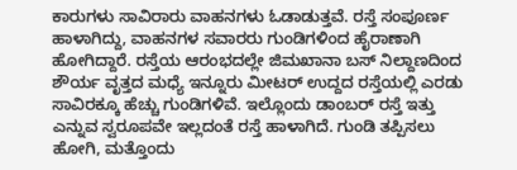ಕಾರುಗಳು ಸಾವಿರಾರು ವಾಹನಗಳು ಓಡಾಡುತ್ತವೆ. ರಸ್ತೆ ಸಂಪೂರ್ಣ ಹಾಳಾಗಿದ್ದು, ವಾಹನಗಳ ಸವಾರರು ಗುಂಡಿಗಳಿಂದ ಹೈರಾಣಾಗಿ ಹೋಗಿದ್ದಾರೆ. ರಸ್ತೆಯ ಆರಂಭದಲ್ಲೇ ಜಿಮಖಾನಾ ಬಸ್ ನಿಲ್ದಾಣದಿಂದ ಶೌರ್ಯ ವೃತ್ತದ ಮಧ್ಯೆ ಇನ್ನೂರು ಮೀಟರ್ ಉದ್ದದ ರಸ್ತೆಯಲ್ಲಿ ಎರಡು ಸಾವಿರಕ್ಕೂ ಹೆಚ್ಚು ಗುಂಡಿಗಳಿವೆ. ಇಲ್ಲೊಂದು ಡಾಂಬರ್ ರಸ್ತೆ ಇತ್ತು ಎನ್ನುವ ಸ್ವರೂಪವೇ ಇಲ್ಲದಂತೆ ರಸ್ತೆ ಹಾಳಾಗಿದೆ. ಗುಂಡಿ ತಪ್ಪಿಸಲು ಹೋಗಿ, ಮತ್ತೊಂದು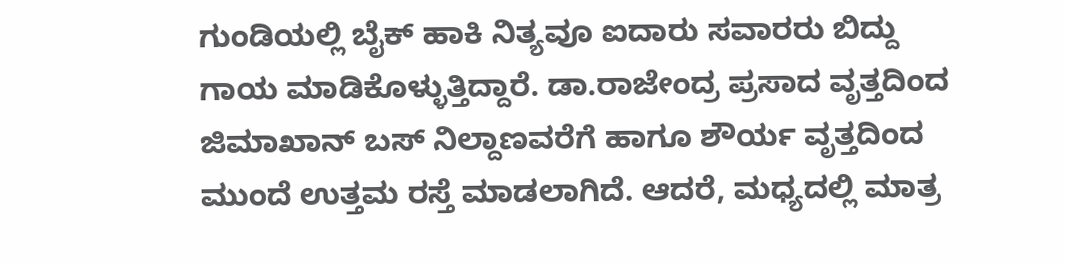ಗುಂಡಿಯಲ್ಲಿ ಬೈಕ್ ಹಾಕಿ ನಿತ್ಯವೂ ಐದಾರು ಸವಾರರು ಬಿದ್ದು ಗಾಯ ಮಾಡಿಕೊಳ್ಳುತ್ತಿದ್ದಾರೆ. ಡಾ.ರಾಜೇಂದ್ರ ಪ್ರಸಾದ ವೃತ್ತದಿಂದ ಜಿಮಾಖಾನ್ ಬಸ್ ನಿಲ್ದಾಣವರೆಗೆ ಹಾಗೂ ಶೌರ್ಯ ವೃತ್ತದಿಂದ ಮುಂದೆ ಉತ್ತಮ ರಸ್ತೆ ಮಾಡಲಾಗಿದೆ. ಆದರೆ, ಮಧ್ಯದಲ್ಲಿ ಮಾತ್ರ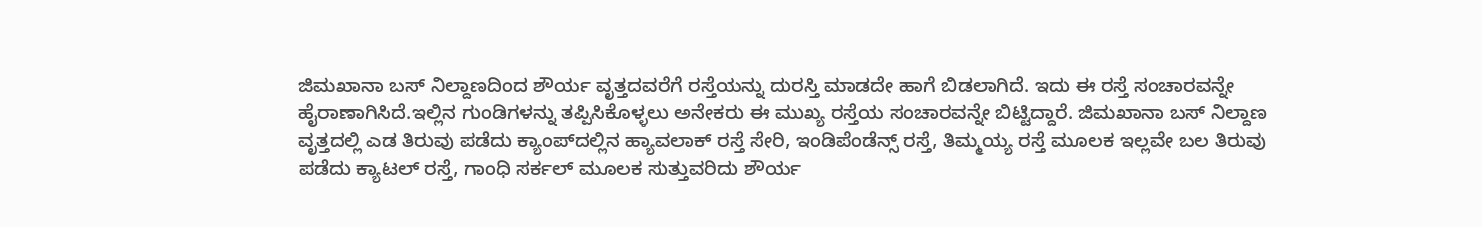ಜಿಮಖಾನಾ ಬಸ್ ನಿಲ್ದಾಣದಿಂದ ಶೌರ್ಯ ವೃತ್ತದವರೆಗೆ ರಸ್ತೆಯನ್ನು ದುರಸ್ತಿ ಮಾಡದೇ ಹಾಗೆ ಬಿಡಲಾಗಿದೆ. ಇದು ಈ ರಸ್ತೆ ಸಂಚಾರವನ್ನೇ ಹೈರಾಣಾಗಿಸಿದೆ.ಇಲ್ಲಿನ ಗುಂಡಿಗಳನ್ನು ತಪ್ಪಿಸಿಕೊಳ್ಳಲು ಅನೇಕರು ಈ ಮುಖ್ಯ ರಸ್ತೆಯ ಸಂಚಾರವನ್ನೇ ಬಿಟ್ಟಿದ್ದಾರೆ. ಜಿಮಖಾನಾ ಬಸ್ ನಿಲ್ದಾಣ ವೃತ್ತದಲ್ಲಿ ಎಡ ತಿರುವು ಪಡೆದು ಕ್ಯಾಂಪ್‌ದಲ್ಲಿನ ಹ್ಯಾವಲಾಕ್ ರಸ್ತೆ ಸೇರಿ, ಇಂಡಿಪೆಂಡೆನ್ಸ್ ರಸ್ತೆ, ತಿಮ್ಮಯ್ಯ ರಸ್ತೆ ಮೂಲಕ ಇಲ್ಲವೇ ಬಲ ತಿರುವು ಪಡೆದು ಕ್ಯಾಟಲ್ ರಸ್ತೆ, ಗಾಂಧಿ ಸರ್ಕಲ್ ಮೂಲಕ ಸುತ್ತುವರಿದು ಶೌರ್ಯ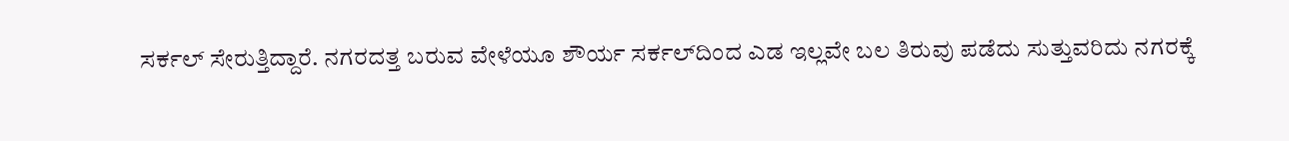ಸರ್ಕಲ್ ಸೇರುತ್ತಿದ್ದಾರೆ. ನಗರದತ್ತ ಬರುವ ವೇಳೆಯೂ ಶೌರ್ಯ ಸರ್ಕಲ್‌ದಿಂದ ಎಡ ಇಲ್ಲವೇ ಬಲ ತಿರುವು ಪಡೆದು ಸುತ್ತುವರಿದು ನಗರಕ್ಕೆ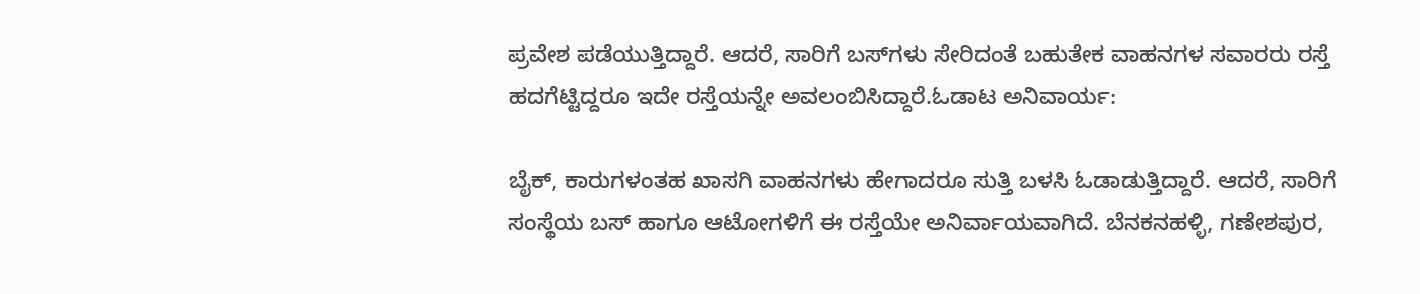ಪ್ರವೇಶ ಪಡೆಯುತ್ತಿದ್ದಾರೆ. ಆದರೆ, ಸಾರಿಗೆ ಬಸ್‌ಗಳು ಸೇರಿದಂತೆ ಬಹುತೇಕ ವಾಹನಗಳ ಸವಾರರು ರಸ್ತೆ ಹದಗೆಟ್ಟಿದ್ದರೂ ಇದೇ ರಸ್ತೆಯನ್ನೇ ಅವಲಂಬಿಸಿದ್ದಾರೆ.ಓಡಾಟ ಅನಿವಾರ್ಯ:

ಬೈಕ್, ಕಾರುಗಳಂತಹ ಖಾಸಗಿ ವಾಹನಗಳು ಹೇಗಾದರೂ ಸುತ್ತಿ ಬಳಸಿ ಓಡಾಡುತ್ತಿದ್ದಾರೆ. ಆದರೆ, ಸಾರಿಗೆ ಸಂಸ್ಥೆಯ ಬಸ್ ಹಾಗೂ ಆಟೋಗಳಿಗೆ ಈ ರಸ್ತೆಯೇ ಅನಿರ್ವಾಯವಾಗಿದೆ. ಬೆನಕನಹಳ್ಳಿ, ಗಣೇಶಪುರ,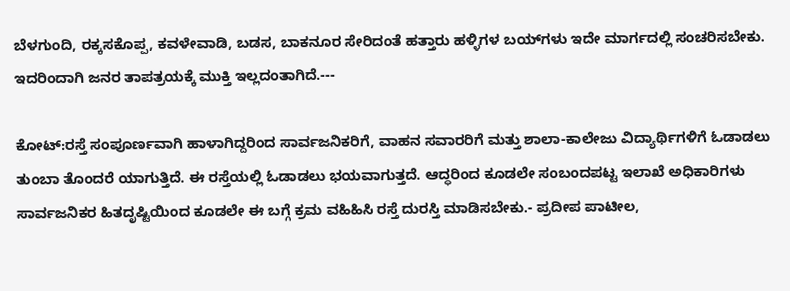ಬೆಳಗುಂದಿ, ರಕ್ಕಸಕೊಪ್ಪ, ಕವಳೇವಾಡಿ, ಬಡಸ, ಬಾಕನೂರ ಸೇರಿದಂತೆ ಹತ್ತಾರು ಹಳ್ಳಿಗಳ ಬಯ್‌ಗಳು ಇದೇ ಮಾರ್ಗದಲ್ಲಿ ಸಂಚರಿಸಬೇಕು. ಇದರಿಂದಾಗಿ ಜನರ ತಾಪತ್ರಯಕ್ಕೆ ಮುಕ್ತಿ ಇಲ್ಲದಂತಾಗಿದೆ.---

ಕೋಟ್:ರಸ್ತೆ ಸಂಪೂರ್ಣವಾಗಿ ಹಾಳಾಗಿದ್ದರಿಂದ ಸಾರ್ವಜನಿಕರಿಗೆ, ವಾಹನ ಸವಾರರಿಗೆ ಮತ್ತು ಶಾಲಾ-ಕಾಲೇಜು ವಿದ್ಯಾರ್ಥಿಗಳಿಗೆ ಓಡಾಡಲು ತುಂಬಾ ತೊಂದರೆ ಯಾಗುತ್ತಿದೆ. ಈ ರಸ್ತೆಯಲ್ಲಿ ಓಡಾಡಲು ಭಯವಾಗುತ್ತದೆ. ಆದ್ಧರಿಂದ ಕೂಡಲೇ ಸಂಬಂದಪಟ್ಟ ಇಲಾಖೆ ಅಧಿಕಾರಿಗಳು ಸಾರ್ವಜನಿಕರ ಹಿತದೃಷ್ಟಿಯಿಂದ ಕೂಡಲೇ ಈ ಬಗ್ಗೆ ಕ್ರಮ ವಹಿಹಿಸಿ ರಸ್ತೆ ದುರಸ್ತಿ ಮಾಡಿಸಬೇಕು.- ಪ್ರದೀಪ ಪಾಟೀಲ,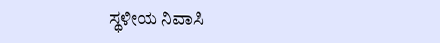ಸ್ಥಳೀಯ ನಿವಾಸಿ